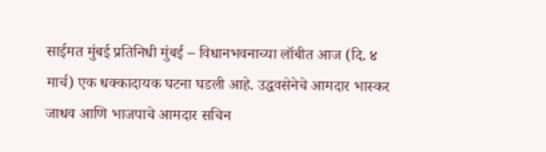साईमत मुंबई प्रतिनिधी मुंबई – विधानभवनाच्या लॉबीत आज (दि. ४ मार्च) एक धक्कादायक घटना घडली आहे. उद्धवसेनेचे आमदार भास्कर जाधव आणि भाजपाचे आमदार सचिन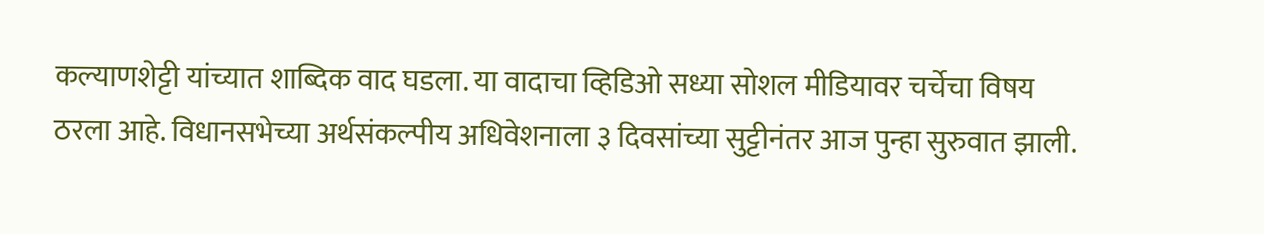कल्याणशेट्टी यांच्यात शाब्दिक वाद घडला. या वादाचा व्हिडिओ सध्या सोशल मीडियावर चर्चेचा विषय ठरला आहे. विधानसभेच्या अर्थसंकल्पीय अधिवेशनाला ३ दिवसांच्या सुट्टीनंतर आज पुन्हा सुरुवात झाली.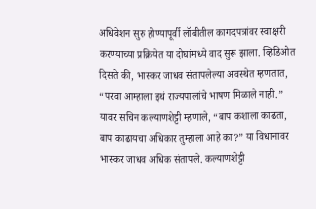अधिवेशन सुरु होण्यापूर्वी लॉबीतील कागदपत्रांवर स्वाक्षरी करण्याच्या प्रक्रियेत या दोघांमध्ये वाद सुरू झाला. व्हिडिओत दिसते की, भास्कर जाधव संतापलेल्या अवस्थेत म्हणतात, “परवा आम्हाला इथं राज्यपालांचे भाषण मिळाले नाही.” यावर सचिन कल्याणशेट्टी म्हणाले, “बाप कशाला काढता, बाप काढायचा अधिकार तुम्हाला आहे का?” या विधानावर भास्कर जाधव अधिक संतापले. कल्याणशेट्टी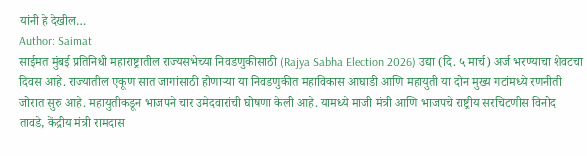यांनी हे देखील…
Author: Saimat
साईमत मुंबई प्रतिनिधी महाराष्ट्रातील राज्यसभेच्या निवडणुकीसाठी (Rajya Sabha Election 2026) उद्या (दि. ५ मार्च) अर्ज भरण्याचा शेवटचा दिवस आहे. राज्यातील एकूण सात जागांसाठी होणाऱ्या या निवडणुकीत महाविकास आघाडी आणि महायुती या दोन मुख्य गटांमध्ये रणनीती जोरात सुरु आहे. महायुतीकडून भाजपने चार उमेदवारांची घोषणा केली आहे. यामध्ये माजी मंत्री आणि भाजपचे राष्ट्रीय सरचिटणीस विनोद तावडे, केंद्रीय मंत्री रामदास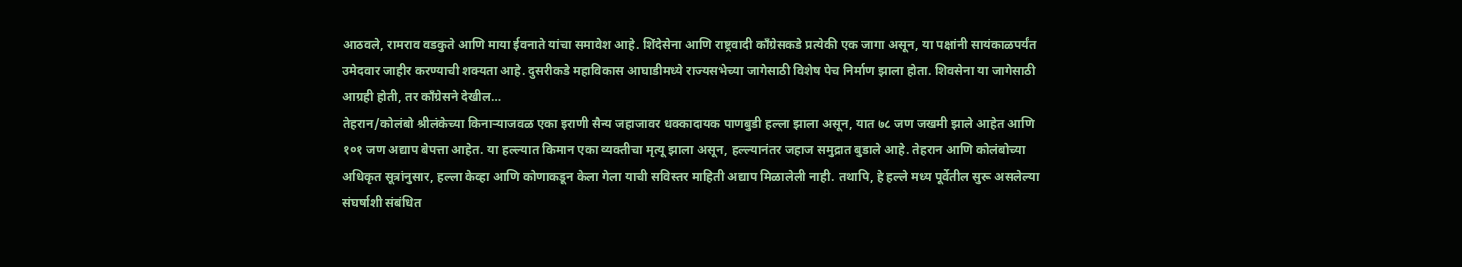आठवले, रामराव वडकुते आणि माया ईवनाते यांचा समावेश आहे. शिंदेसेना आणि राष्ट्रवादी काँग्रेसकडे प्रत्येकी एक जागा असून, या पक्षांनी सायंकाळपर्यंत उमेदवार जाहीर करण्याची शक्यता आहे. दुसरीकडे महाविकास आघाडीमध्ये राज्यसभेच्या जागेसाठी विशेष पेच निर्माण झाला होता. शिवसेना या जागेसाठी आग्रही होती, तर काँग्रेसने देखील…
तेहरान/कोलंबो श्रीलंकेच्या किनाऱ्याजवळ एका इराणी सैन्य जहाजावर धक्कादायक पाणबुडी हल्ला झाला असून, यात ७८ जण जखमी झाले आहेत आणि १०१ जण अद्याप बेपत्ता आहेत. या हल्ल्यात किमान एका व्यक्तीचा मृत्यू झाला असून, हल्ल्यानंतर जहाज समुद्रात बुडाले आहे. तेहरान आणि कोलंबोच्या अधिकृत सूत्रांनुसार, हल्ला केव्हा आणि कोणाकडून केला गेला याची सविस्तर माहिती अद्याप मिळालेली नाही. तथापि, हे हल्ले मध्य पूर्वेतील सुरू असलेल्या संघर्षाशी संबंधित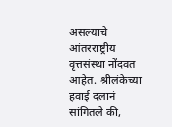असल्याचे आंतरराष्ट्रीय वृत्तसंस्था नोंदवत आहेत. श्रीलंकेच्या हवाई दलानं सांगितले की,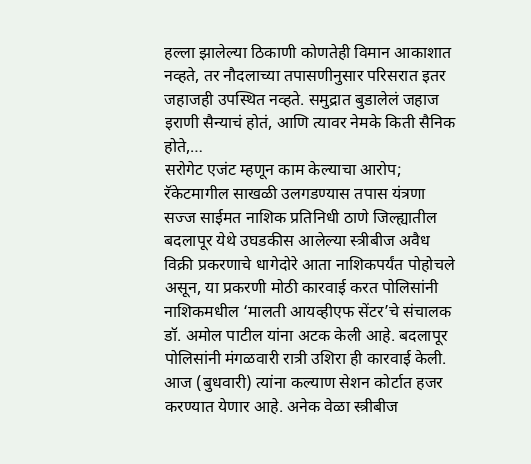हल्ला झालेल्या ठिकाणी कोणतेही विमान आकाशात नव्हते, तर नौदलाच्या तपासणीनुसार परिसरात इतर जहाजही उपस्थित नव्हते. समुद्रात बुडालेलं जहाज इराणी सैन्याचं होतं, आणि त्यावर नेमके किती सैनिक होते,…
सरोगेट एजंट म्हणून काम केल्याचा आरोप; रॅकेटमागील साखळी उलगडण्यास तपास यंत्रणा सज्ज साईमत नाशिक प्रतिनिधी ठाणे जिल्ह्यातील बदलापूर येथे उघडकीस आलेल्या स्त्रीबीज अवैध विक्री प्रकरणाचे धागेदोरे आता नाशिकपर्यंत पोहोचले असून, या प्रकरणी मोठी कारवाई करत पोलिसांनी नाशिकमधील ‘मालती आयव्हीएफ सेंटर’चे संचालक डॉ. अमोल पाटील यांना अटक केली आहे. बदलापूर पोलिसांनी मंगळवारी रात्री उशिरा ही कारवाई केली. आज (बुधवारी) त्यांना कल्याण सेशन कोर्टात हजर करण्यात येणार आहे. अनेक वेळा स्त्रीबीज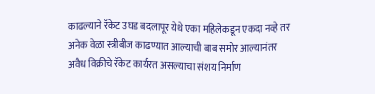काढल्याने रॅकेट उघड बदलापूर येथे एका महिलेकडून एकदा नव्हे तर अनेक वेळा स्त्रीबीज काढण्यात आल्याची बाब समोर आल्यानंतर अवैध विक्रीचे रॅकेट कार्यरत असल्याचा संशय निर्माण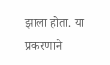झाला होता. या प्रकरणाने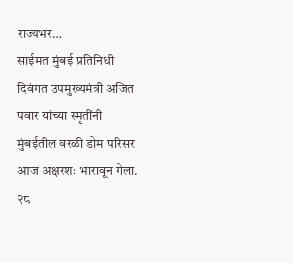राज्यभर…
साईमत मुंबई प्रतिनिधी दिवंगत उपमुख्यमंत्री अजित पवार यांच्या स्मृतींनी मुंबईतील वरळी डोम परिसर आज अक्षरशः भारावून गेला. २८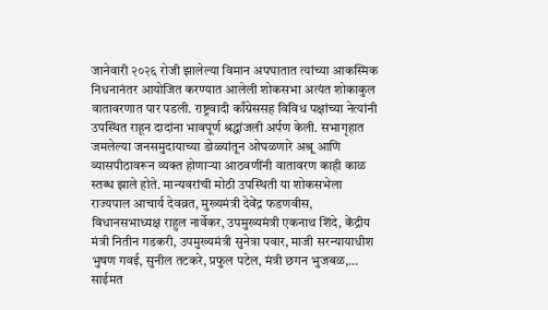जानेवारी २०२६ रोजी झालेल्या विमान अपघातात त्यांच्या आकस्मिक निधनानंतर आयोजित करण्यात आलेली शोकसभा अत्यंत शोकाकुल वातावरणात पार पडली. राष्ट्रवादी काँग्रेससह विविध पक्षांच्या नेत्यांनी उपस्थित राहून दादांना भावपूर्ण श्रद्धांजली अर्पण केली. सभागृहात जमलेल्या जनसमुदायाच्या डोळ्यांतून ओघळणारे अश्रू आणि व्यासपीठावरून व्यक्त होणाऱ्या आठवणींनी वातावरण काही काळ स्तब्ध झाले होते. मान्यवरांची मोठी उपस्थिती या शोकसभेला राज्यपाल आचार्य देवव्रत, मुख्यमंत्री देवेंद्र फडणवीस, विधानसभाध्यक्ष राहुल नार्वेकर, उपमुख्यमंत्री एकनाथ शिंदे, केंद्रीय मंत्री नितीन गडकरी, उपमुख्यमंत्री सुनेत्रा पवार, माजी सरन्यायाधीश भुषण गवई, सुनील तटकरे, प्रफुल पटेल, मंत्री छगन भुजबळ,…
साईमत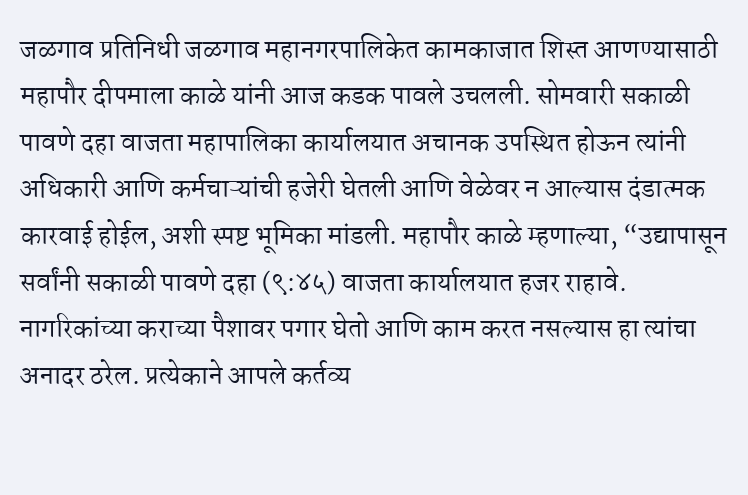जळगाव प्रतिनिधी जळगाव महानगरपालिकेत कामकाजात शिस्त आणण्यासाठी महापौर दीपमाला काळे यांनी आज कडक पावले उचलली. सोमवारी सकाळी पावणे दहा वाजता महापालिका कार्यालयात अचानक उपस्थित होऊन त्यांनी अधिकारी आणि कर्मचाऱ्यांची हजेरी घेतली आणि वेळेवर न आल्यास दंडात्मक कारवाई होईल, अशी स्पष्ट भूमिका मांडली. महापौर काळे म्हणाल्या, “उद्यापासून सर्वांनी सकाळी पावणे दहा (९:४५) वाजता कार्यालयात हजर राहावे. नागरिकांच्या कराच्या पैशावर पगार घेतो आणि काम करत नसल्यास हा त्यांचा अनादर ठरेल. प्रत्येकाने आपले कर्तव्य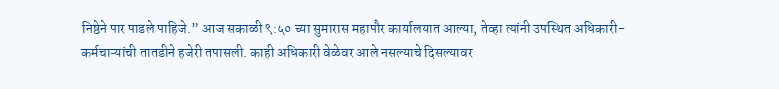निष्ठेने पार पाडले पाहिजे.” आज सकाळी ९:५० च्या सुमारास महापौर कार्यालयात आल्या, तेव्हा त्यांनी उपस्थित अधिकारी-कर्मचाऱ्यांची तातडीने हजेरी तपासली. काही अधिकारी वेळेवर आले नसल्याचे दिसल्यावर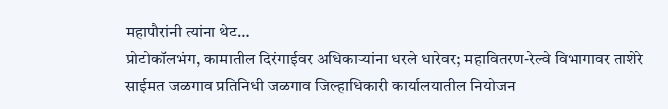महापौरांनी त्यांना थेट…
प्रोटोकॉलभंग, कामातील दिरंगाईवर अधिकाऱ्यांना धरले धारेवर; महावितरण-रेल्वे विभागावर ताशेरे साईमत जळगाव प्रतिनिधी जळगाव जिल्हाधिकारी कार्यालयातील नियोजन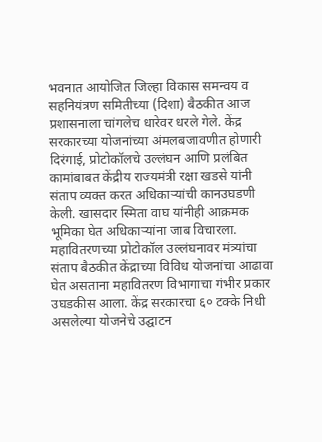भवनात आयोजित जिल्हा विकास समन्वय व सहनियंत्रण समितीच्या (दिशा) बैठकीत आज प्रशासनाला चांगलेच धारेवर धरले गेले. केंद्र सरकारच्या योजनांच्या अंमलबजावणीत होणारी दिरंगाई, प्रोटोकॉलचे उल्लंघन आणि प्रलंबित कामांबाबत केंद्रीय राज्यमंत्री रक्षा खडसे यांनी संताप व्यक्त करत अधिकाऱ्यांची कानउघडणी केली. खासदार स्मिता वाघ यांनीही आक्रमक भूमिका घेत अधिकाऱ्यांना जाब विचारला. महावितरणच्या प्रोटोकॉल उल्लंघनावर मंत्र्यांचा संताप बैठकीत केंद्राच्या विविध योजनांचा आढावा घेत असताना महावितरण विभागाचा गंभीर प्रकार उघडकीस आला. केंद्र सरकारचा ६० टक्के निधी असलेल्या योजनेचे उद्घाटन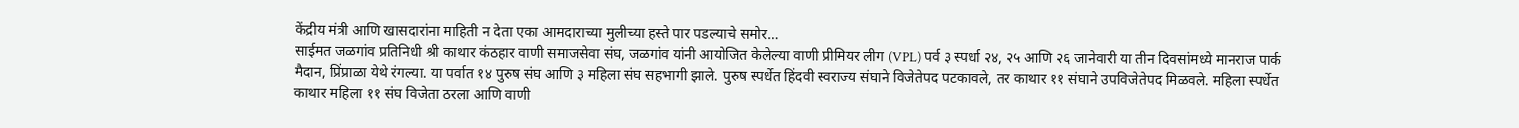केंद्रीय मंत्री आणि खासदारांना माहिती न देता एका आमदाराच्या मुलीच्या हस्ते पार पडल्याचे समोर…
साईमत जळगांव प्रतिनिधी श्री काथार कंठहार वाणी समाजसेवा संघ, जळगांव यांनी आयोजित केलेल्या वाणी प्रीमियर लीग (VPL) पर्व ३ स्पर्धा २४, २५ आणि २६ जानेवारी या तीन दिवसांमध्ये मानराज पार्क मैदान, प्रिंप्राळा येथे रंगल्या. या पर्वात १४ पुरुष संघ आणि ३ महिला संघ सहभागी झाले. पुरुष स्पर्धेत हिंदवी स्वराज्य संघाने विजेतेपद पटकावले, तर काथार ११ संघाने उपविजेतेपद मिळवले. महिला स्पर्धेत काथार महिला ११ संघ विजेता ठरला आणि वाणी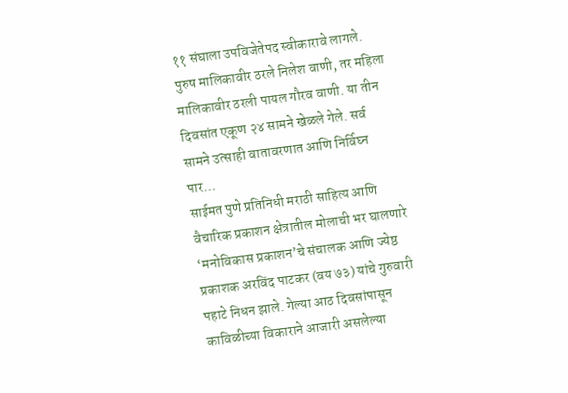११ संघाला उपविजेतेपद स्वीकारावे लागले. पुरुष मालिकावीर ठरले निलेश वाणी, तर महिला मालिकावीर ठरली पायल गौरव वाणी. या तीन दिवसांत एकूण २४ सामने खेळले गेले. सर्व सामने उत्साही वातावरणात आणि निर्विघ्न पार…
साईमत पुणे प्रतिनिधी मराठी साहित्य आणि वैचारिक प्रकाशन क्षेत्रातील मोलाची भर घालणारे ‘मनोविकास प्रकाशन’चे संचालक आणि ज्येष्ठ प्रकाशक अरविंद पाटकर (वय ७३) यांचे गुरुवारी पहाटे निधन झाले. गेल्या आठ दिवसांपासून काविळीच्या विकाराने आजारी असलेल्या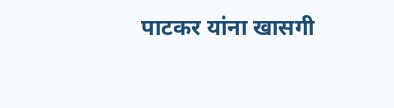पाटकर यांना खासगी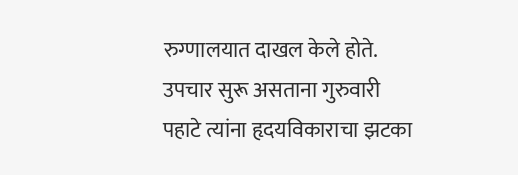रुग्णालयात दाखल केले होते. उपचार सुरू असताना गुरुवारी पहाटे त्यांना हृदयविकाराचा झटका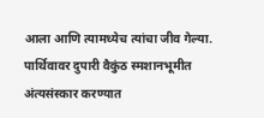आला आणि त्यामध्येच त्यांचा जीव गेल्या. पार्थिवावर दुपारी वैकुंठ स्मशानभूमीत अंत्यसंस्कार करण्यात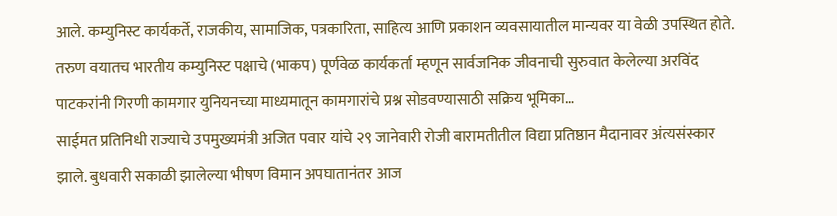आले. कम्युनिस्ट कार्यकर्ते, राजकीय, सामाजिक, पत्रकारिता, साहित्य आणि प्रकाशन व्यवसायातील मान्यवर या वेळी उपस्थित होते. तरुण वयातच भारतीय कम्युनिस्ट पक्षाचे (भाकप) पूर्णवेळ कार्यकर्ता म्हणून सार्वजनिक जीवनाची सुरुवात केलेल्या अरविंद पाटकरांनी गिरणी कामगार युनियनच्या माध्यमातून कामगारांचे प्रश्न सोडवण्यासाठी सक्रिय भूमिका…
साईमत प्रतिनिधी राज्याचे उपमुख्यमंत्री अजित पवार यांचे २९ जानेवारी रोजी बारामतीतील विद्या प्रतिष्ठान मैदानावर अंत्यसंस्कार झाले. बुधवारी सकाळी झालेल्या भीषण विमान अपघातानंतर आज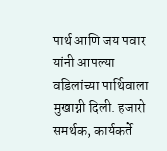पार्थ आणि जय पवार यांनी आपल्या वडिलांच्या पार्थिवाला मुखाग्नी दिली. हजारो समर्थक, कार्यकर्ते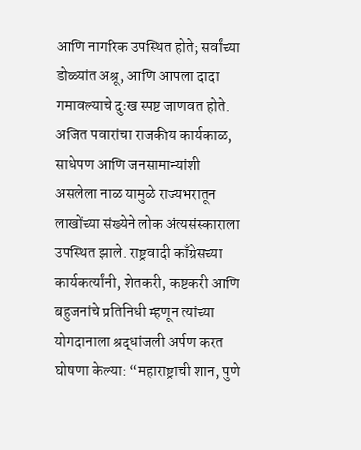आणि नागरिक उपस्थित होते; सर्वांच्या डोळ्यांत अश्रू, आणि आपला दादा गमावल्याचे दुःख स्पष्ट जाणवत होते. अजित पवारांचा राजकीय कार्यकाळ, साधेपण आणि जनसामान्यांशी असलेला नाळ यामुळे राज्यभरातून लाखोंच्या संख्येने लोक अंत्यसंस्काराला उपस्थित झाले. राष्ट्रवादी काँग्रेसच्या कार्यकर्त्यांनी, शेतकरी, कष्टकरी आणि बहुजनांचे प्रतिनिधी म्हणून त्यांच्या योगदानाला श्रद्धांजली अर्पण करत घोषणा केल्या: “महाराष्ट्राची शान, पुणे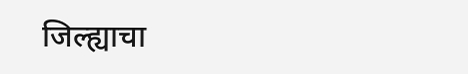जिल्ह्याचा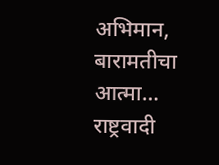अभिमान, बारामतीचा आत्मा… राष्ट्रवादी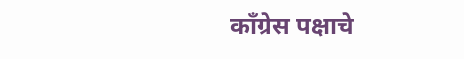काँग्रेस पक्षाचे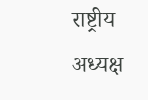राष्ट्रीय अध्यक्ष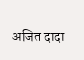अजित दादा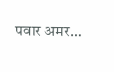पवार अमर…